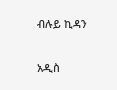ብሉይ ኪዳን

አዲስ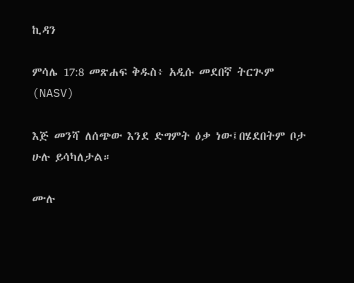ኪዳን

ምሳሌ 17:8 መጽሐፍ ቅዱስ፥ አዲሱ መደበኛ ትርጒም (NASV)

እጅ መንሻ ለሰጭው እንደ ድግምት ዕቃ ነው፤በሄደበትም ቦታ ሁሉ ይሳካለታል።

ሙሉ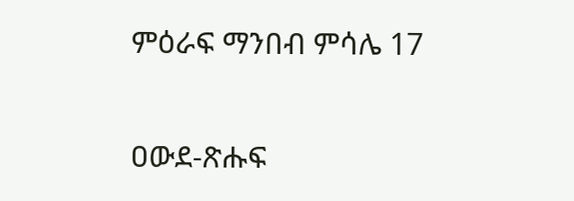ምዕራፍ ማንበብ ምሳሌ 17

ዐውደ-ጽሑፍ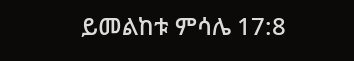ይመልከቱ ምሳሌ 17:8